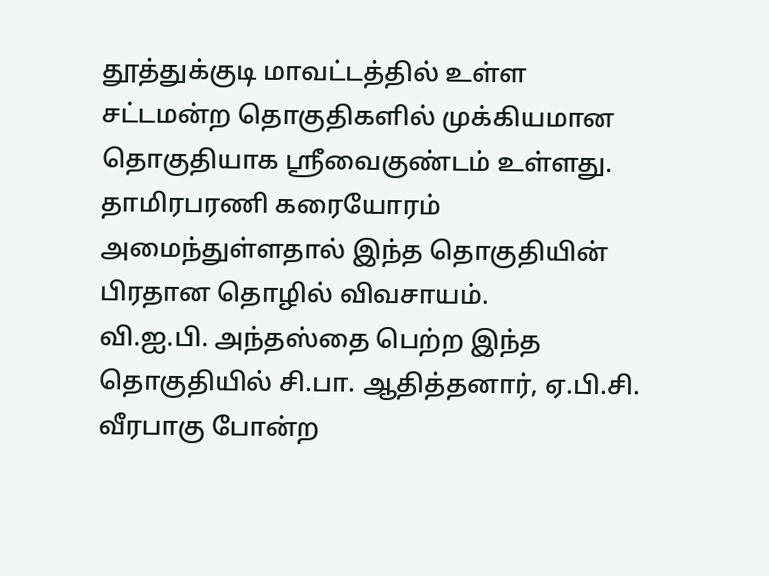தூத்துக்குடி மாவட்டத்தில் உள்ள சட்டமன்ற தொகுதிகளில் முக்கியமான தொகுதியாக ஸ்ரீவைகுண்டம் உள்ளது. தாமிரபரணி கரையோரம் அமைந்துள்ளதால் இந்த தொகுதியின் பிரதான தொழில் விவசாயம்.
வி.ஐ.பி. அந்தஸ்தை பெற்ற இந்த தொகுதியில் சி.பா. ஆதித்தனார், ஏ.பி.சி. வீரபாகு போன்ற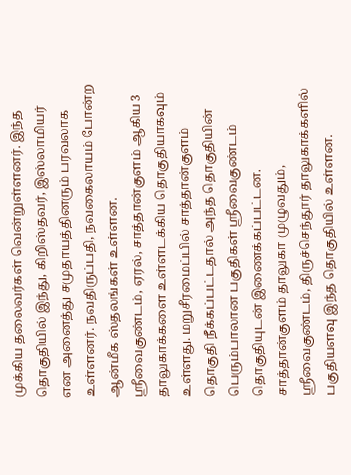முக்கிய தலைவர்கள் வென்றுள்ளனர். இந்த தொகுதியில் இந்து, கிறிஸ்தவர், இஸ்லாமியர் என அனைத்து சமுதாயத்தினரும் பரவலாக உள்ளனர். நவதிருப்பதி, நவகைலாயம் போன்ற ஆன்மீக ஸ்தலங்கள் உள்ளன.
ஸ்ரீவைகுண்டம், ஏரல், சாத்தான்குளம் ஆகிய 3 தாலுகாக்களை உள்ளடக்கிய தொகுதியாகவும் உள்ளது. மறுசீரமைப்பில் சாத்தான்குளம் தொகுதி நீக்கப்பட்டதால் அந்த தொகுதியின் பெரும்பாலான பகுதிகள் ஸ்ரீவைகுண்டம் தொகுதியுடன் இணைக்கப்பட்டன. சாத்தான்குளம் தாலுகா முழுவதும், ஸ்ரீவைகுண்டம், திருச்செந்தூர் தாலுகாக்களில் பகுதியளவு இந்த தொகுதியில் உள்ளன.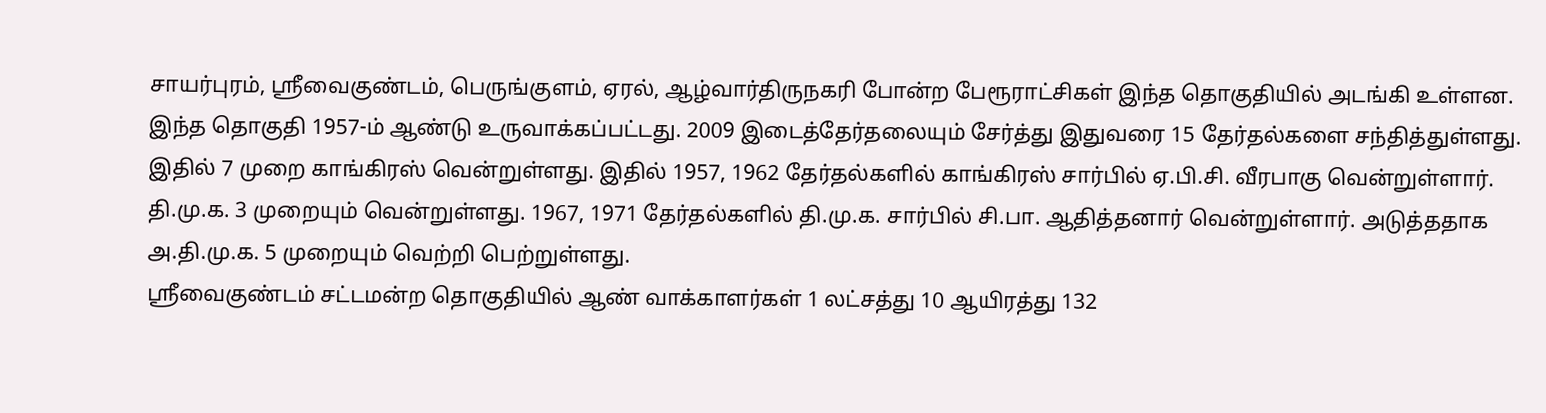சாயர்புரம், ஸ்ரீவைகுண்டம், பெருங்குளம், ஏரல், ஆழ்வார்திருநகரி போன்ற பேரூராட்சிகள் இந்த தொகுதியில் அடங்கி உள்ளன.
இந்த தொகுதி 1957-ம் ஆண்டு உருவாக்கப்பட்டது. 2009 இடைத்தேர்தலையும் சேர்த்து இதுவரை 15 தேர்தல்களை சந்தித்துள்ளது. இதில் 7 முறை காங்கிரஸ் வென்றுள்ளது. இதில் 1957, 1962 தேர்தல்களில் காங்கிரஸ் சார்பில் ஏ.பி.சி. வீரபாகு வென்றுள்ளார். தி.மு.க. 3 முறையும் வென்றுள்ளது. 1967, 1971 தேர்தல்களில் தி.மு.க. சார்பில் சி.பா. ஆதித்தனார் வென்றுள்ளார். அடுத்ததாக அ.தி.மு.க. 5 முறையும் வெற்றி பெற்றுள்ளது.
ஸ்ரீவைகுண்டம் சட்டமன்ற தொகுதியில் ஆண் வாக்காளர்கள் 1 லட்சத்து 10 ஆயிரத்து 132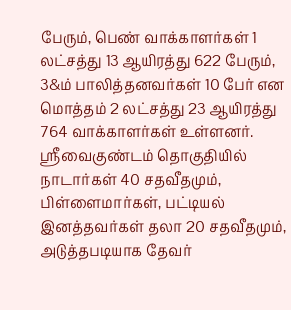பேரும், பெண் வாக்காளர்கள் 1 லட்சத்து 13 ஆயிரத்து 622 பேரும், 3&ம் பாலித்தனவர்கள் 10 பேர் என மொத்தம் 2 லட்சத்து 23 ஆயிரத்து 764 வாக்காளர்கள் உள்ளனர்.
ஸ்ரீவைகுண்டம் தொகுதியில் நாடார்கள் 40 சதவீதமும், பிள்ளைமார்கள், பட்டியல் இனத்தவர்கள் தலா 20 சதவீதமும், அடுத்தபடியாக தேவர்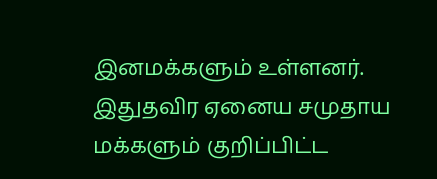இனமக்களும் உள்ளனர். இதுதவிர ஏனைய சமுதாய மக்களும் குறிப்பிட்ட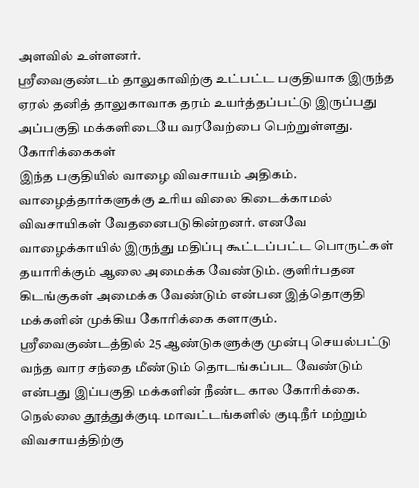அளவில் உள்ளனர்.
ஸ்ரீவைகுண்டம் தாலுகாவிற்கு உட்பட்ட பகுதியாக இருந்த ஏரல் தனித் தாலுகாவாக தரம் உயர்த்தப்பட்டு இருப்பது அப்பகுதி மக்களிடையே வரவேற்பை பெற்றுள்ளது.
கோரிக்கைகள்
இந்த பகுதியில் வாழை விவசாயம் அதிகம். வாழைத்தார்களுக்கு உரிய விலை கிடைக்காமல் விவசாயிகள் வேதனைபடுகின்றனர். எனவே வாழைக்காயில் இருந்து மதிப்பு கூட்டப்பட்ட பொருட்கள் தயாரிக்கும் ஆலை அமைக்க வேண்டும். குளிர்பதன கிடங்குகள் அமைக்க வேண்டும் என்பன இத்தொகுதி மக்களின் முக்கிய கோரிக்கை களாகும். ஸ்ரீவைகுண்டத்தில் 25 ஆண்டுகளுக்கு முன்பு செயல்பட்டு வந்த வார சந்தை மீண்டும் தொடங்கப்பட வேண்டும் என்பது இப்பகுதி மக்களின் நீண்ட கால கோரிக்கை.
நெல்லை தூத்துக்குடி மாவட்டங்களில் குடிநீர் மற்றும் விவசாயத்திற்கு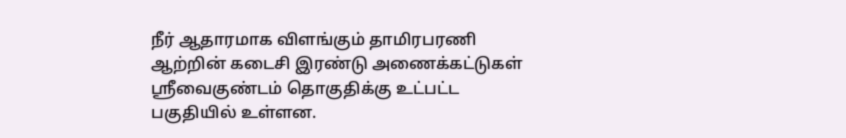நீர் ஆதாரமாக விளங்கும் தாமிரபரணி ஆற்றின் கடைசி இரண்டு அணைக்கட்டுகள் ஸ்ரீவைகுண்டம் தொகுதிக்கு உட்பட்ட பகுதியில் உள்ளன.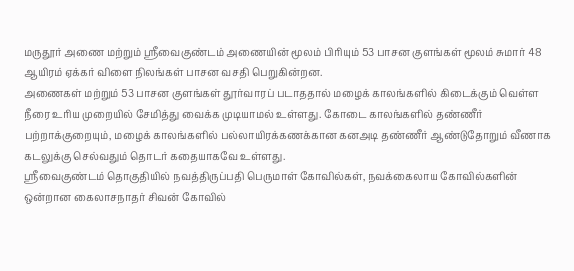மருதூர் அணை மற்றும் ஸ்ரீவைகுண்டம் அணையின் மூலம் பிரியும் 53 பாசன குளங்கள் மூலம் சுமார் 48 ஆயிரம் ஏக்கர் விளை நிலங்கள் பாசன வசதி பெறுகின்றன.
அணைகள் மற்றும் 53 பாசன குளங்கள் தூர்வாரப் படாததால் மழைக் காலங்களில் கிடைக்கும் வெள்ள நீரை உரிய முறையில் சேமித்து வைக்க முடியாமல் உள்ளது. கோடை காலங்களில் தண்ணீர் பற்றாக்குறையும், மழைக் காலங்களில் பல்லாயிரக்கணக்கான கனஅடி தண்ணீர் ஆண்டுதோறும் வீணாக கடலுக்கு செல்வதும் தொடர் கதையாகவே உள்ளது.
ஸ்ரீவைகுண்டம் தொகுதியில் நவத்திருப்பதி பெருமாள் கோவில்கள், நவக்கைலாய கோவில்களின் ஒன்றான கைலாசநாதர் சிவன் கோவில்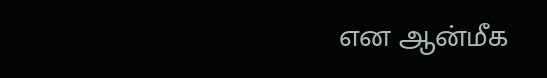என ஆன்மீக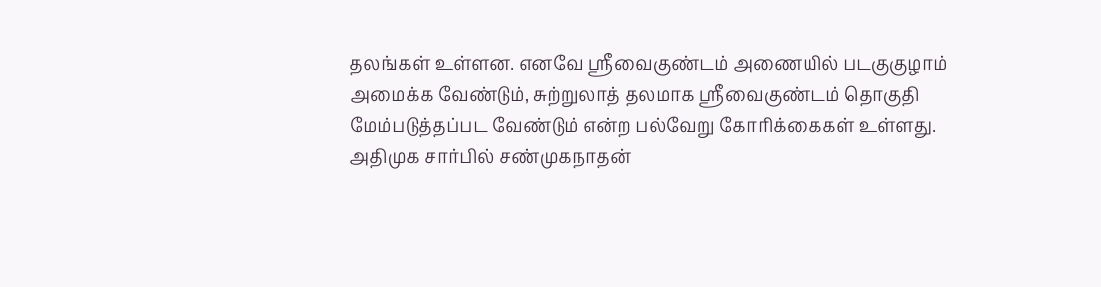தலங்கள் உள்ளன. எனவே ஸ்ரீவைகுண்டம் அணையில் படகுகுழாம் அமைக்க வேண்டும், சுற்றுலாத் தலமாக ஸ்ரீவைகுண்டம் தொகுதி மேம்படுத்தப்பட வேண்டும் என்ற பல்வேறு கோரிக்கைகள் உள்ளது.
அதிமுக சார்பில் சண்முகநாதன்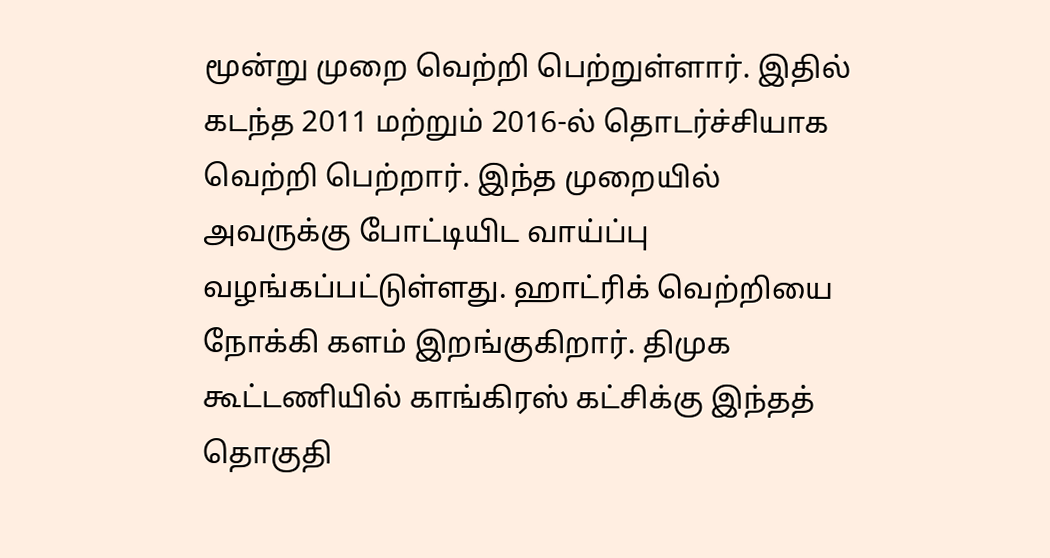மூன்று முறை வெற்றி பெற்றுள்ளார். இதில் கடந்த 2011 மற்றும் 2016-ல் தொடர்ச்சியாக வெற்றி பெற்றார். இந்த முறையில் அவருக்கு போட்டியிட வாய்ப்பு வழங்கப்பட்டுள்ளது. ஹாட்ரிக் வெற்றியை நோக்கி களம் இறங்குகிறார். திமுக கூட்டணியில் காங்கிரஸ் கட்சிக்கு இந்தத் தொகுதி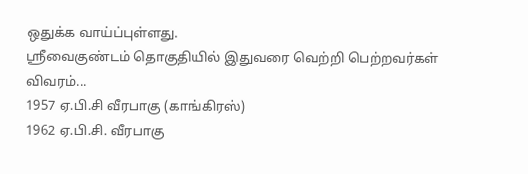ஒதுக்க வாய்ப்புள்ளது.
ஸ்ரீவைகுண்டம் தொகுதியில் இதுவரை வெற்றி பெற்றவர்கள் விவரம்...
1957 ஏ.பி.சி வீரபாகு (காங்கிரஸ்)
1962 ஏ.பி.சி. வீரபாகு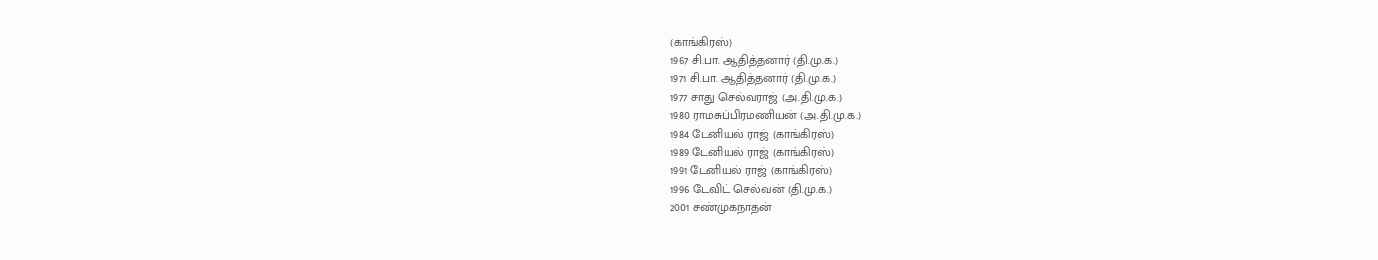(காங்கிரஸ்)
1967 சி.பா. ஆதித்தனார் (தி.மு.க.)
1971 சி.பா. ஆதித்தனார் (தி.மு.க.)
1977 சாது செல்வராஜ் (அ.தி.மு.க.)
1980 ராமசுப்பிரமணியன் (அ.தி.மு.க.)
1984 டேனியல் ராஜ் (காங்கிரஸ்)
1989 டேனியல் ராஜ் (காங்கிரஸ்)
1991 டேனியல் ராஜ் (காங்கிரஸ்)
1996 டேவிட் செல்வன் (தி.மு.க.)
2001 சண்முகநாதன்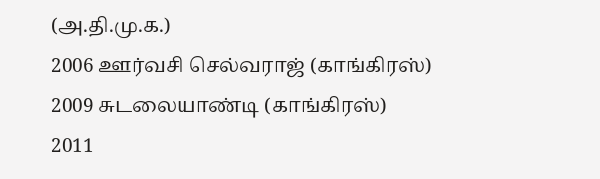(அ.தி.மு.க.)
2006 ஊர்வசி செல்வராஜ் (காங்கிரஸ்)
2009 சுடலையாண்டி (காங்கிரஸ்)
2011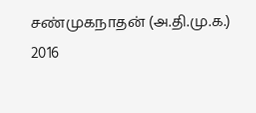சண்முகநாதன் (அ.தி.மு.க.)
2016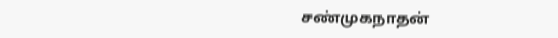சண்முகநாதன்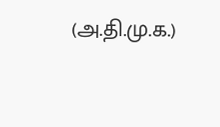(அ.தி.மு.க.)